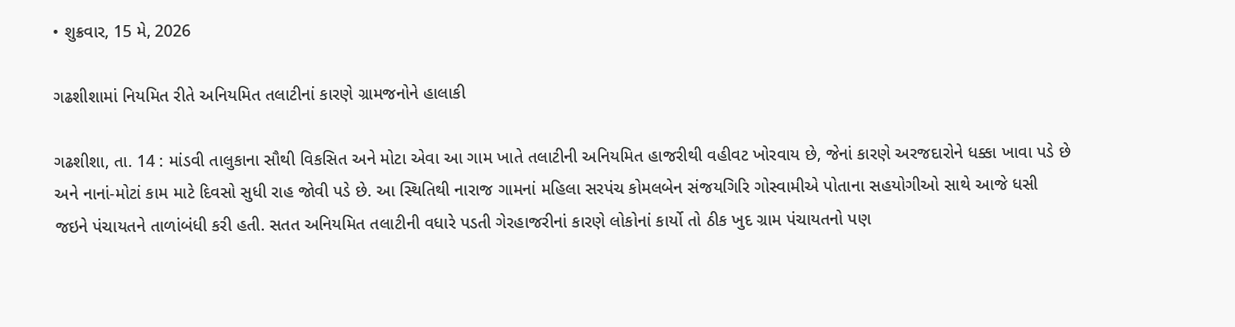• શુક્રવાર, 15 મે, 2026

ગઢશીશામાં નિયમિત રીતે અનિયમિત તલાટીનાં કારણે ગ્રામજનોને હાલાકી

ગઢશીશા, તા. 14 : માંડવી તાલુકાના સૌથી વિકસિત અને મોટા એવા આ ગામ ખાતે તલાટીની અનિયમિત હાજરીથી વહીવટ ખોરવાય છે, જેનાં કારણે અરજદારોને ધક્કા ખાવા પડે છે અને નાનાં-મોટાં કામ માટે દિવસો સુધી રાહ જોવી પડે છે. આ સ્થિતિથી નારાજ ગામનાં મહિલા સરપંચ કોમલબેન સંજયગિરિ ગોસ્વામીએ પોતાના સહયોગીઓ સાથે આજે ધસી જઇને પંચાયતને તાળાંબંધી કરી હતી. સતત અનિયમિત તલાટીની વધારે પડતી ગેરહાજરીનાં કારણે લોકોનાં કાર્યો તો ઠીક ખુદ ગ્રામ પંચાયતનો પણ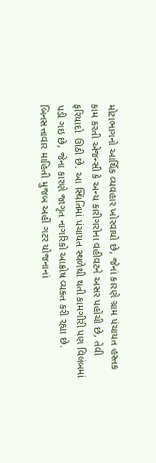મોટાભાગનો આર્થિક વ્યવહાર ખોરવાયો છે, જેનાં કારણે ગ્રામ પંચાયત હસ્તક કામ કરતી એજન્સી કે અન્ય કારીગરોના વહીવટને અસર પહોંચી છે, તેવી ફરિયાદો  ઊઠી છે. આ સ્થિતિમાં પંચાયત સ્થળેથી થતી કામગીરી પણ વિલંબમાં પડી ગઇ છે, જેના કારણે જાગૃત નાગરિકો આક્રોષ વ્યક્ત કરી રહ્યા છે. બિનસત્તાવાર માહિતી મુજબ અહીં ગટર યોજનાનાં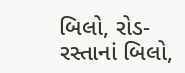બિલો, રોડ-રસ્તાનાં બિલો,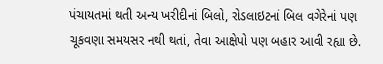પંચાયતમાં થતી અન્ય ખરીદીનાં બિલો, રોડલાઇટનાં બિલ વગેરેનાં પણ ચૂકવણા સમયસર નથી થતાં, તેવા આક્ષેપો પણ બહાર આવી રહ્યા છે.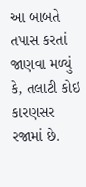આ બાબતે તપાસ કરતાં જાણવા મળ્યું કે, તલાટી કોઇ કારણસર રજામાં છે.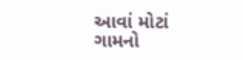આવાં મોટાં ગામનો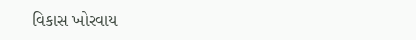વિકાસ ખોરવાય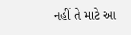નહીં તે માટે આ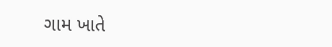ગામ ખાતે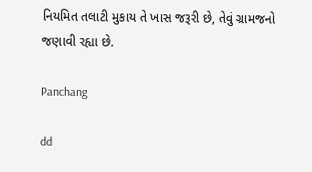નિયમિત તલાટી મુકાય તે ખાસ જરૂરી છે, તેવું ગ્રામજનો જણાવી રહ્યા છે.

Panchang

dd